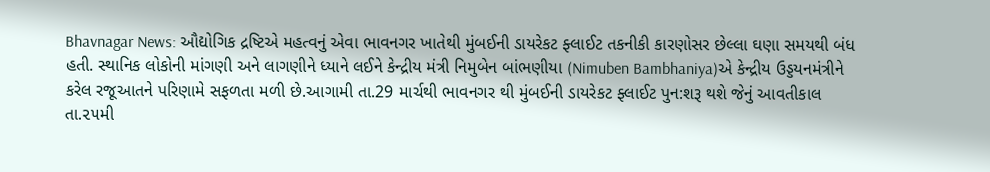Bhavnagar News: ઔદ્યોગિક દ્રષ્ટિએ મહત્વનું એવા ભાવનગર ખાતેથી મુંબઈની ડાયરેકટ ફ્લાઈટ તકનીકી કારણોસર છેલ્લા ઘણા સમયથી બંધ હતી. સ્થાનિક લોકોની માંગણી અને લાગણીને ધ્યાને લઈને કેન્દ્રીય મંત્રી નિમુબેન બાંભણીયા (Nimuben Bambhaniya)એ કેન્દ્રીય ઉડ્ડયનમંત્રીને કરેલ રજૂઆતને પરિણામે સફળતા મળી છે.આગામી તા.29 માર્ચથી ભાવનગર થી મુંબઈની ડાયરેકટ ફ્લાઈટ પુન:શરૂ થશે જેનું આવતીકાલ તા.૨૫મી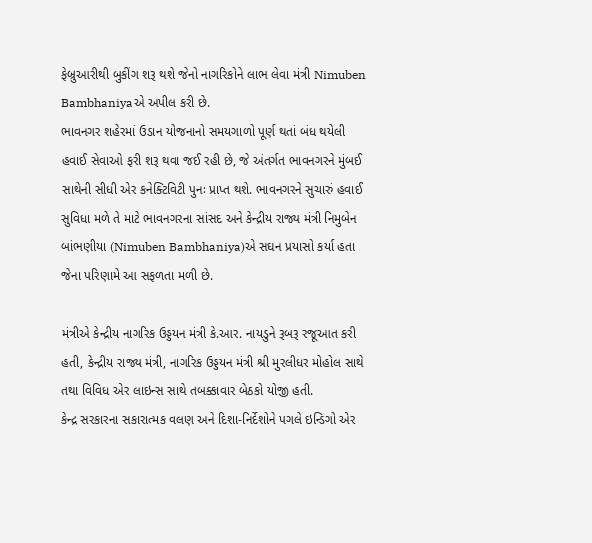ફેબ્રુઆરીથી બુકીંગ શરૂ થશે જેનો નાગરિકોને લાભ લેવા મંત્રી Nimuben Bambhaniyaએ અપીલ કરી છે.
ભાવનગર શહેરમાં ઉડાન યોજનાનો સમયગાળો પૂર્ણ થતાં બંધ થયેલી હવાઈ સેવાઓ ફરી શરૂ થવા જઈ રહી છે, જે અંતર્ગત ભાવનગરને મુંબઈ સાથેની સીધી એર કનેક્ટિવિટી પુનઃ પ્રાપ્ત થશે. ભાવનગરને સુચારું હવાઈ સુવિધા મળે તે માટે ભાવનગરના સાંસદ અને કેન્દ્રીય રાજ્ય મંત્રી નિમુબેન બાંભણીયા (Nimuben Bambhaniya)એ સઘન પ્રયાસો કર્યા હતા જેના પરિણામે આ સફળતા મળી છે.

મંત્રીએ કેન્દ્રીય નાગરિક ઉડ્ડયન મંત્રી કે.આર. નાયડુને રૂબરૂ રજૂઆત કરી હતી, કેન્દ્રીય રાજ્ય મંત્રી, નાગરિક ઉડ્ડયન મંત્રી શ્રી મુરલીધર મોહોલ સાથે તથા વિવિધ એર લાઇન્સ સાથે તબક્કાવાર બેઠકો યોજી હતી.
કેન્દ્ર સરકારના સકારાત્મક વલણ અને દિશા-નિર્દેશોને પગલે ઇન્ડિગો એર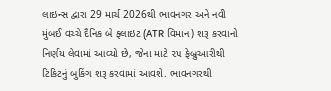લાઇન્સ દ્વારા 29 માર્ચ 2026થી ભાવનગર અને નવી મુંબઈ વચ્ચે દૈનિક બે ફ્લાઇટ (ATR વિમાન) શરૂ કરવાનો નિર્ણય લેવામાં આવ્યો છે, જેના માટે ૨૫ ફેબ્રુઆરીથી ટિકિટનું બુકિંગ શરૂ કરવામાં આવશે. ભાવનગરથી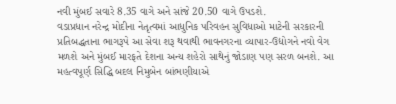નવી મુંબઈ સવારે 8.35 વાગે અને સાંજે 20.50 વાગે ઉપડશે.
વડાપ્રધાન નરેન્દ્ર મોદીના નેતૃત્વમાં આધુનિક પરિવહન સુવિધાઓ માટેની સરકારની પ્રતિબદ્ધતાના ભાગરૂપે આ સેવા શરૂ થવાથી ભાવનગરના વ્યાપાર-ઉદ્યોગને નવો વેગ મળશે અને મુંબઈ મારફતે દેશના અન્ય શહેરો સાથેનું જોડાણ પણ સરળ બનશે. આ મહત્વપૂર્ણ સિદ્ધિ બદલ નિમુબેન બાંભણીયાએ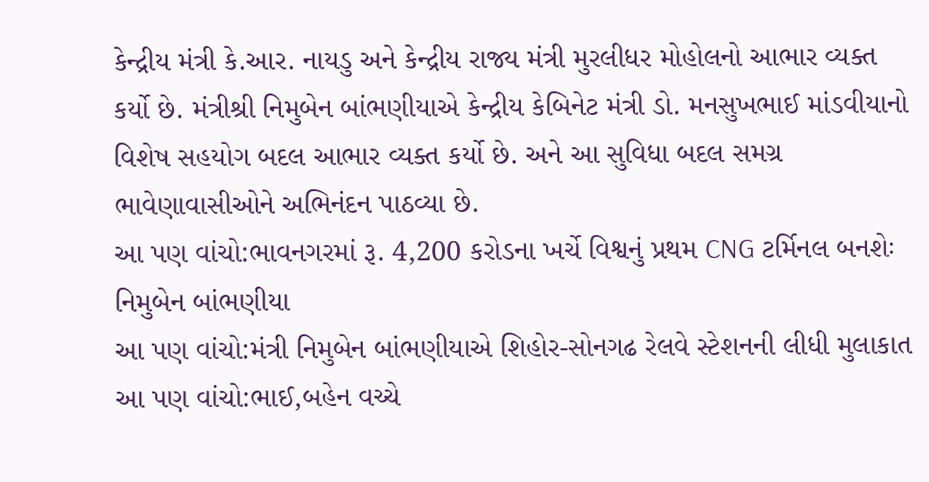કેન્દ્રીય મંત્રી કે.આર. નાયડુ અને કેન્દ્રીય રાજ્ય મંત્રી મુરલીધર મોહોલનો આભાર વ્યક્ત કર્યો છે. મંત્રીશ્રી નિમુબેન બાંભણીયાએ કેન્દ્રીય કેબિનેટ મંત્રી ડો. મનસુખભાઈ માંડવીયાનો વિશેષ સહયોગ બદલ આભાર વ્યક્ત કર્યો છે. અને આ સુવિધા બદલ સમગ્ર ભાવેણાવાસીઓને અભિનંદન પાઠવ્યા છે.
આ પણ વાંચો:ભાવનગરમાં રૂ. 4,200 કરોડના ખર્ચે વિશ્વનું પ્રથમ CNG ટર્મિનલ બનશેઃ નિમુબેન બાંભણીયા
આ પણ વાંચો:મંત્રી નિમુબેન બાંભણીયાએ શિહોર-સોનગઢ રેલવે સ્ટેશનની લીધી મુલાકાત
આ પણ વાંચો:ભાઈ,બહેન વચ્ચે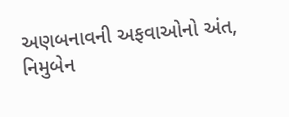અણબનાવની અફવાઓનો અંત, નિમુબેન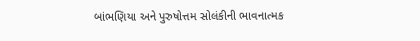બાંભણિયા અને પુરુષોત્તમ સોલંકીની ભાવનાત્મક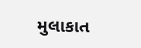મુલાકાત